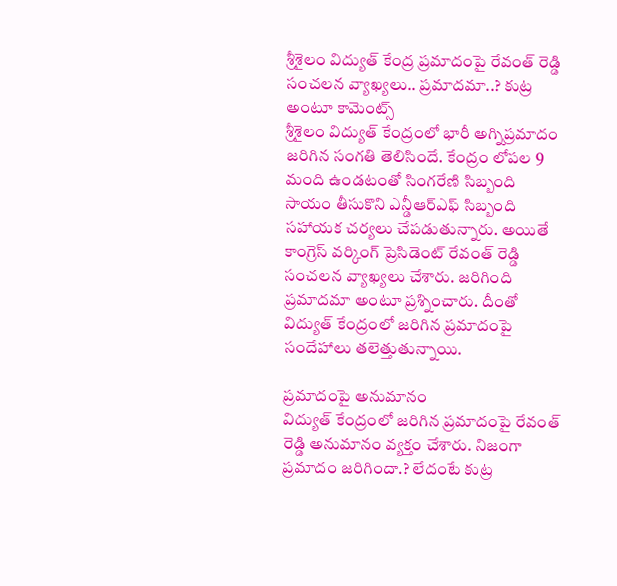శ్రీశైలం విద్యుత్ కేంద్ర ప్రమాదంపై రేవంత్ రెడ్డి సంచలన వ్యాఖ్యలు.. ప్రమాదమా..? కుట్ర అంటూ కామెంట్స్
శ్రీశైలం విద్యుత్ కేంద్రంలో భారీ అగ్నిప్రమాదం జరిగిన సంగతి తెలిసిందే. కేంద్రం లోపల 9 మంది ఉండటంతో సింగరేణి సిబ్బంది సాయం తీసుకొని ఎన్డీఆర్ఎఫ్ సిబ్బంది సహాయక చర్యలు చేపడుతున్నారు. అయితే కాంగ్రెస్ వర్కింగ్ ప్రెసిడెంట్ రేవంత్ రెడ్డి సంచలన వ్యాఖ్యలు చేశారు. జరిగింది ప్రమాదమా అంటూ ప్రశ్నించారు. దీంతో విద్యుత్ కేంద్రంలో జరిగిన ప్రమాదంపై సందేహాలు తలెత్తుతున్నాయి.

ప్రమాదంపై అనుమానం
విద్యుత్ కేంద్రంలో జరిగిన ప్రమాదంపై రేవంత్ రెడ్డి అనుమానం వ్యక్తం చేశారు. నిజంగా ప్రమాదం జరిగిందా.? లేదంటే కుట్ర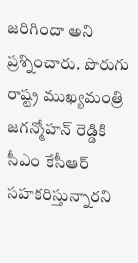జరిగిందా అని ప్రశ్నించారు. పొరుగు రాష్ట్ర ముఖ్యమంత్రి జగన్మోహన్ రెడ్డికి సీఎం కేసీఆర్ సహకరిస్తున్నారని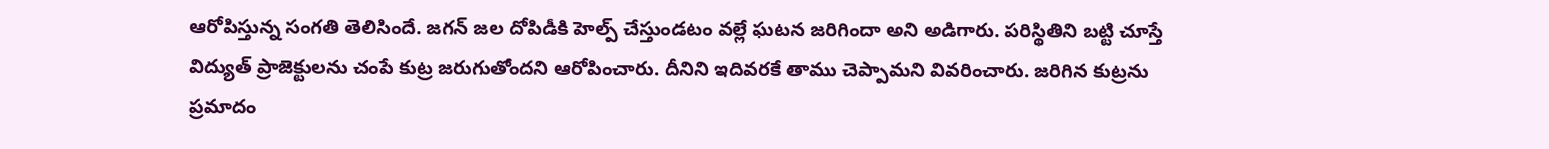ఆరోపిస్తున్న సంగతి తెలిసిందే. జగన్ జల దోపిడీకి హెల్ప్ చేస్తుండటం వల్లే ఘటన జరిగిందా అని అడిగారు. పరిస్థితిని బట్టి చూస్తే విద్యుత్ ప్రాజెక్టులను చంపే కుట్ర జరుగుతోందని ఆరోపించారు. దీనిని ఇదివరకే తాము చెప్పామని వివరించారు. జరిగిన కుట్రను ప్రమాదం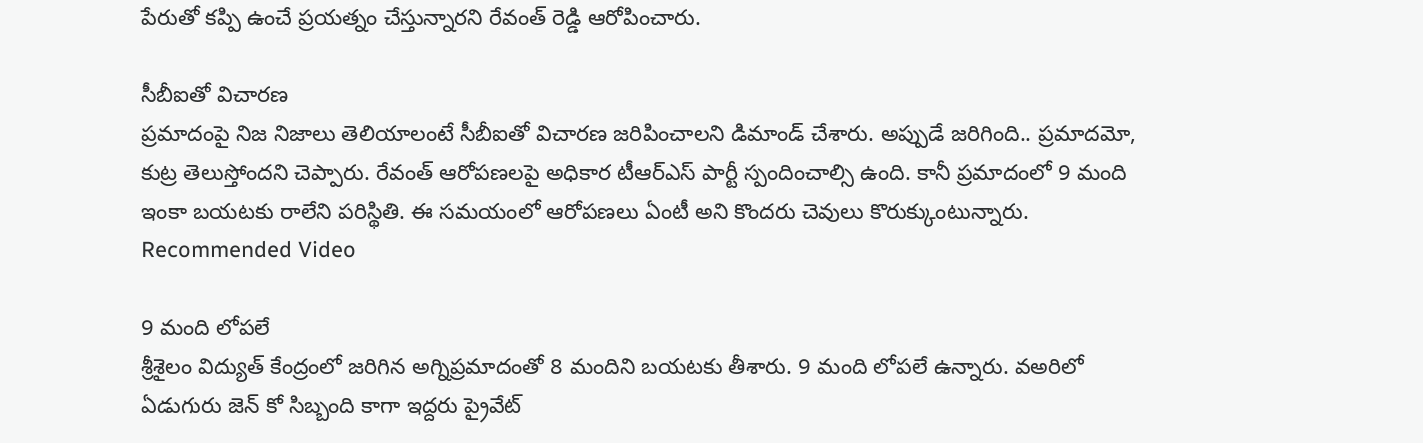పేరుతో కప్పి ఉంచే ప్రయత్నం చేస్తున్నారని రేవంత్ రెడ్డి ఆరోపించారు.

సీబీఐతో విచారణ
ప్రమాదంపై నిజ నిజాలు తెలియాలంటే సీబీఐతో విచారణ జరిపించాలని డిమాండ్ చేశారు. అప్పుడే జరిగింది.. ప్రమాదమో, కుట్ర తెలుస్తోందని చెప్పారు. రేవంత్ ఆరోపణలపై అధికార టీఆర్ఎస్ పార్టీ స్పందించాల్సి ఉంది. కానీ ప్రమాదంలో 9 మంది ఇంకా బయటకు రాలేని పరిస్థితి. ఈ సమయంలో ఆరోపణలు ఏంటీ అని కొందరు చెవులు కొరుక్కుంటున్నారు.
Recommended Video

9 మంది లోపలే
శ్రీశైలం విద్యుత్ కేంద్రంలో జరిగిన అగ్నిప్రమాదంతో 8 మందిని బయటకు తీశారు. 9 మంది లోపలే ఉన్నారు. వఅరిలో ఏడుగురు జెన్ కో సిబ్బంది కాగా ఇద్దరు ప్రైవేట్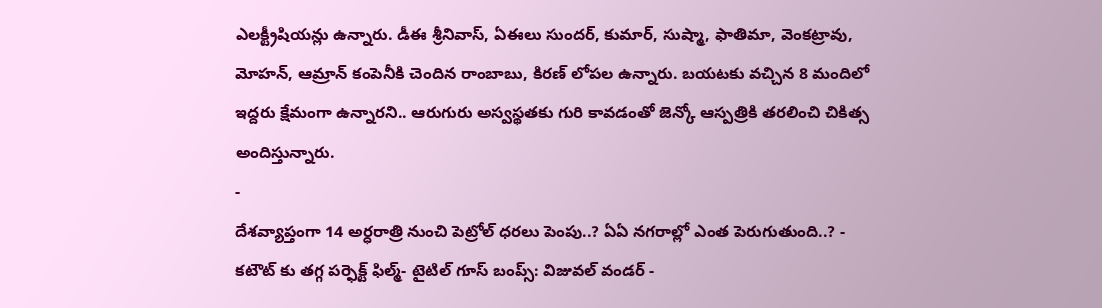ఎలక్ట్రీషియన్లు ఉన్నారు. డీఈ శ్రీనివాస్, ఏఈలు సుందర్, కుమార్, సుష్మా, ఫాతిమా, వెంకట్రావు, మోహన్, ఆమ్రాన్ కంపెనీకి చెందిన రాంబాబు, కిరణ్ లోపల ఉన్నారు. బయటకు వచ్చిన 8 మందిలో ఇద్దరు క్షేమంగా ఉన్నారని.. ఆరుగురు అస్వస్థతకు గురి కావడంతో జెన్కో ఆస్పత్రికి తరలించి చికిత్స అందిస్తున్నారు.
-
దేశవ్యాప్తంగా 14 అర్ధరాత్రి నుంచి పెట్రోల్ ధరలు పెంపు..? ఏఏ నగరాల్లో ఎంత పెరుగుతుంది..? -
కటౌట్ కు తగ్గ పర్ఫెక్ట్ ఫిల్మ్- టైటిల్ గూస్ బంప్స్: విజువల్ వండర్ -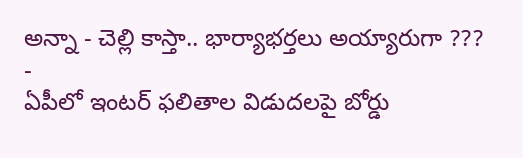అన్నా - చెల్లి కాస్తా.. భార్యాభర్తలు అయ్యారుగా ??? -
ఏపీలో ఇంటర్ ఫలితాల విడుదలపై బోర్డు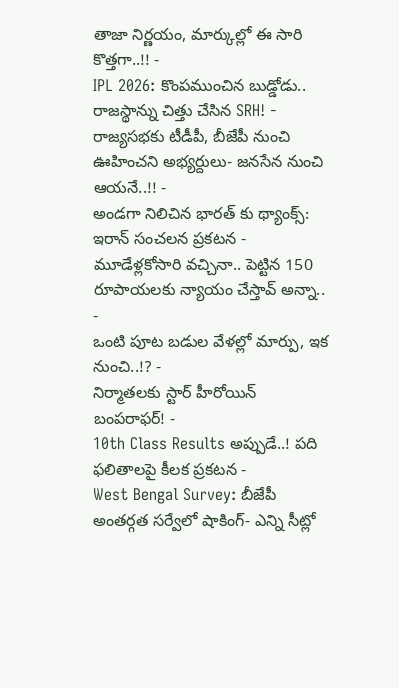తాజా నిర్ణయం, మార్కుల్లో ఈ సారి కొత్తగా..!! -
IPL 2026: కొంపముంచిన బుడ్డోడు.. రాజస్థాన్ను చిత్తు చేసిన SRH! -
రాజ్యసభకు టీడీపీ, బీజేపీ నుంచి ఊహించని అభ్యర్దులు- జనసేన నుంచి ఆయనే..!! -
అండగా నిలిచిన భారత్ కు థ్యాంక్స్: ఇరాన్ సంచలన ప్రకటన -
మూడేళ్లకోసారి వచ్చినా.. పెట్టిన 150 రూపాయలకు న్యాయం చేస్తావ్ అన్నా.. -
ఒంటి పూట బడుల వేళల్లో మార్పు, ఇక నుంచి..!? -
నిర్మాతలకు స్టార్ హీరోయిన్ బంపరాఫర్! -
10th Class Results అప్పుడే..! పది ఫలితాలపై కీలక ప్రకటన -
West Bengal Survey: బీజేపీ అంతర్గత సర్వేలో షాకింగ్- ఎన్ని సీట్లో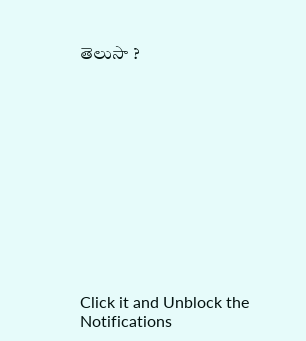తెలుసా ?












Click it and Unblock the Notifications